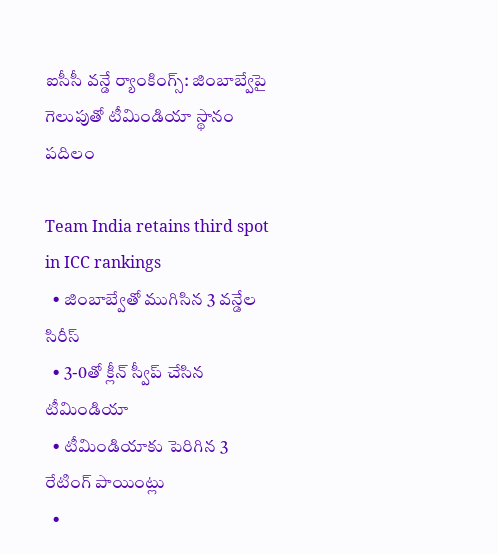ఐసీసీ వన్డే ర్యాంకింగ్స్: జింబాబ్వేపై గెలుపుతో టీమిండియా స్థానం పదిలం

Team India retains third spot in ICC rankings
  • జింబాబ్వేతో ముగిసిన 3 వన్డేల సిరీస్
  • 3-0తో క్లీన్ స్వీప్ చేసిన టీమిండియా
  • టీమిండియాకు పెరిగిన 3 రేటింగ్ పాయింట్లు
  •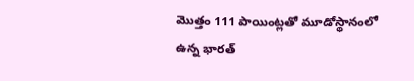మొత్తం 111 పాయింట్లతో మూడోస్థానంలో ఉన్న భారత్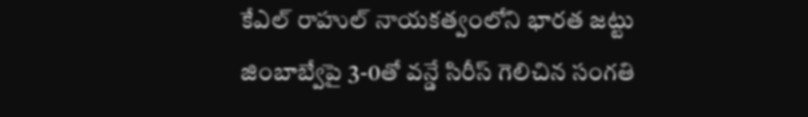కేఎల్ రాహుల్ నాయకత్వంలోని భారత జట్టు జింబాబ్వేపై 3-0తో వన్డే సిరీస్ గెలిచిన సంగతి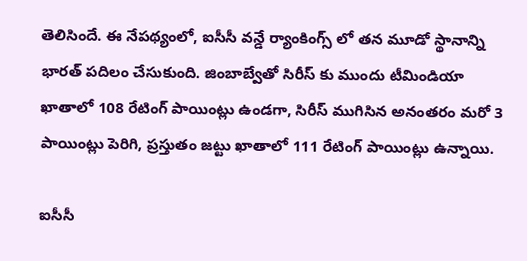తెలిసిందే. ఈ నేపథ్యంలో, ఐసీసీ వన్డే ర్యాంకింగ్స్ లో తన మూడో స్థానాన్ని భారత్ పదిలం చేసుకుంది. జింబాబ్వేతో సిరీస్ కు ముందు టీమిండియా ఖాతాలో 108 రేటింగ్ పాయింట్లు ఉండగా, సిరీస్ ముగిసిన అనంతరం మరో 3 పాయింట్లు పెరిగి, ప్రస్తుతం జట్టు ఖాతాలో 111 రేటింగ్ పాయింట్లు ఉన్నాయి.

ఐసీసీ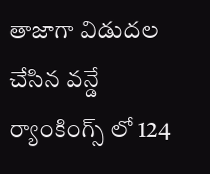తాజాగా విడుదల చేసిన వన్డే ర్యాంకింగ్స్ లో 124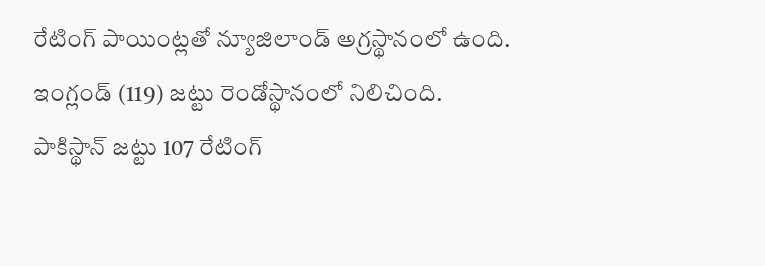రేటింగ్ పాయింట్లతో న్యూజిలాండ్ అగ్రస్థానంలో ఉంది. ఇంగ్లండ్ (119) జట్టు రెండోస్థానంలో నిలిచింది. పాకిస్థాన్ జట్టు 107 రేటింగ్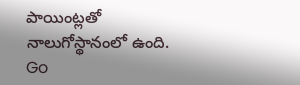పాయింట్లతో నాలుగోస్థానంలో ఉంది.
Go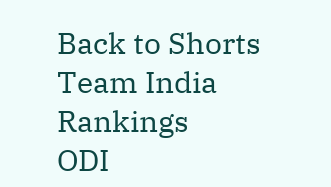Back to Shorts
Team India
Rankings
ODI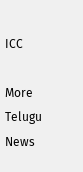ICC

More Telugu News